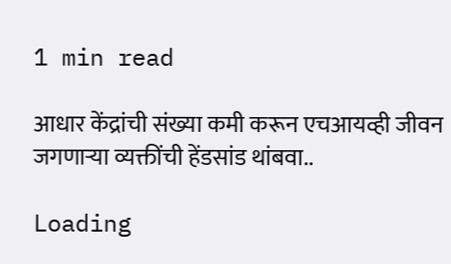1 min read

आधार केंद्रांची संख्या कमी करून एचआयव्ही जीवन जगणाऱ्या व्यक्तींची हेंडसांड थांबवा..

Loading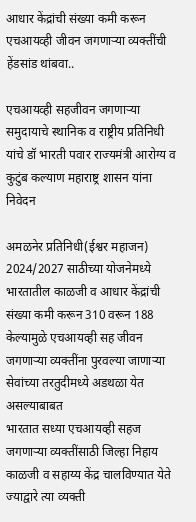आधार केंद्रांची संख्या कमी करून एचआयव्ही जीवन जगणाऱ्या व्यक्तींची हेंडसांड थांबवा..

एचआयव्ही सहजीवन जगणाऱ्या समुदायाचे स्थानिक व राष्ट्रीय प्रतिनिधी यांचे डॉ भारती पवार राज्यमंत्री आरोग्य व कुटुंब कल्याण महाराष्ट्र शासन यांना निवेदन

अमळनेर प्रतिनिधी(ईश्वर महाजन)
2024/2027 साठीच्या योजनेमध्ये भारतातील काळजी व आधार केंद्रांची संख्या कमी करून 310 वरून 188 केल्यामुळे एचआयव्ही सह जीवन जगणाऱ्या व्यक्तींना पुरवल्या जाणाऱ्या सेवांच्या तरतुदीमध्ये अडथळा येत असल्याबाबत
भारतात सध्या एचआयव्ही सहज जगणाऱ्या व्यक्तींसाठी जिल्हा निहाय काळजी व सहाय्य केंद्र चालविण्यात येते ज्याद्वारे त्या व्यक्ती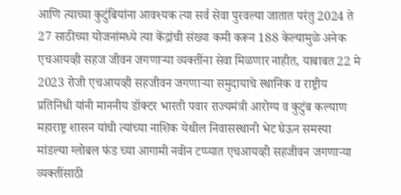आणि त्याच्या कुटुंबियांना आवश्यक त्या सर्व सेवा पुरवल्या जातात परंतु 2024 ते 27 साठीच्या योजनांमध्ये त्या केंद्रांची संख्या कमी करून 188 केल्यामुळे अनेक एचआयव्ही सहज जीवन जगणाऱ्या व्यक्तींना सेवा मिळणार नाहीत, याबाबत 22 मे 2023 रोजी एचआयव्ही सहजीवन जगणाऱ्या समुदायाचे स्थानिक व राष्ट्रीय प्रतिनिधी यांनी माननीय डॉक्टर भारती पवार राज्यमंत्री आरोग्य व कुटुंब कल्याण महाराष्ट्र शासन यांची त्यांच्या नाशिक येथील निवासस्थानी भेट घेऊन समस्या मांडल्या ग्लोबल फंड च्या आगामी नवीन टप्प्यात एचआयव्ही सहजीवन जगणाऱ्या व्यक्तींसाठी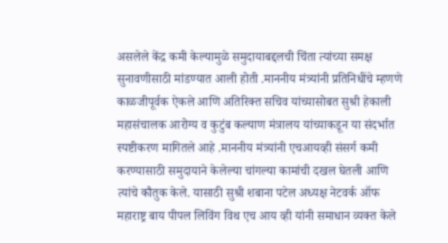असलेले केंद्र कमी केल्यामुळे समुदायाबद्दलची चिंता त्यांच्या समक्ष सुनावणीसाठी मांडण्यात आली होती .माननीय मंत्र्यांनी प्रतिनिधींचे म्हणणे काळजीपूर्वक ऐकले आणि अतिरिक्त सचिव यांच्यासोबत सुश्री हेकाली महासंचालक आरोग्य व कुटुंब कल्याण मंत्रालय यांच्याकडून या संदर्भात स्पष्टीकरण मागितले आहे .माननीय मंत्र्यांनी एचआयव्ही संसर्ग कमी करण्यासाठी समुदायाने केलेल्या चांगल्या कामांची दखल घेतली आणि त्यांचे कौतुक केले. यासाठी सुश्री शबाना पटेल अध्यक्ष नेटवर्क ऑफ महाराष्ट्र बाय पीपल लिविंग विथ एच आय व्ही यांनी समाधान व्यक्त केले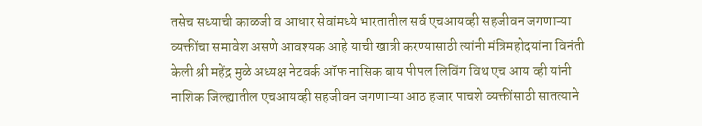तसेच सध्याची काळजी व आधार सेवांमध्ये भारतातील सर्व एचआयव्ही सहजीवन जगणाऱ्या व्यक्तींचा समावेश असणे आवश्यक आहे याची खात्री करण्यासाठी त्यांनी मंत्रिमहोदयांना विनंती केली श्री महेंद्र मुळे अध्यक्ष नेटवर्क ऑफ नासिक बाय पीपल लिविंग विथ एच आय व्ही यांनी नाशिक जिल्ह्यातील एचआयव्ही सहजीवन जगणाऱ्या आठ हजार पाचशे व्यक्तींसाठी सातत्याने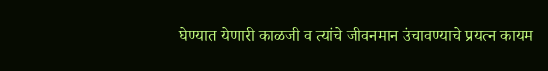घेण्यात येणारी काळजी व त्यांचे जीवनमान उंचावण्याचे प्रयत्न कायम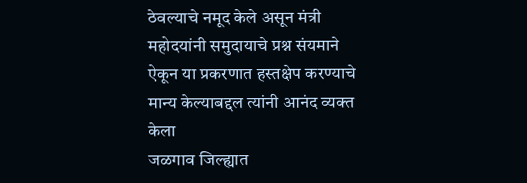ठेवल्याचे नमूद केले असून मंत्री महोदयांनी समुदायाचे प्रश्न संयमाने ऐकून या प्रकरणात हस्तक्षेप करण्याचे मान्य केल्याबद्दल त्यांनी आनंद व्यक्त केला
जळगाव जिल्ह्यात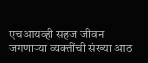एचआयव्ही सहज जीवन जगणाऱ्या व्यक्तींची संख्या आठ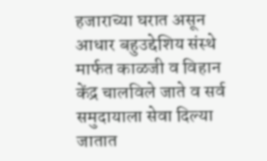हजाराच्या घरात असून आधार बहुउद्देशिय संस्थे मार्फत काळजी व विहान केंद्र चालविले जाते व सर्व समुदायाला सेवा दिल्या जातात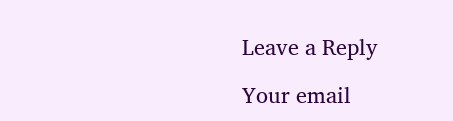Leave a Reply

Your email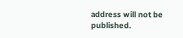address will not be published.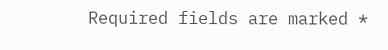Required fields are marked *